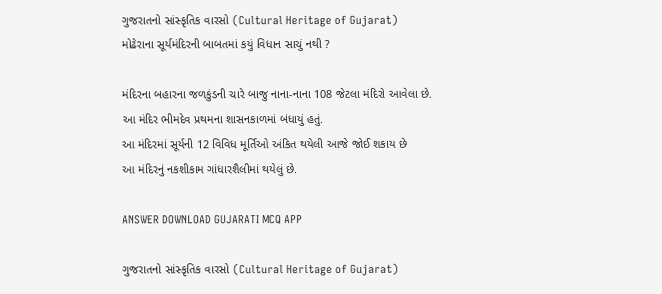ગુજરાતનો સાંસ્કૃતિક વારસો (Cultural Heritage of Gujarat)
મોઢેરાના સૂર્યમંદિરની બાબતમાં કયું વિધાન સાચું નથી ?

મંદિરના બહારના જળકુંડની ચારે બાજુ નાના-નાના 108 જેટલા મંદિરો આવેલા છે.
આ મંદિર ભીમદેવ પ્રથમના શાસનકાળમાં બંધાયું હતું.
આ મંદિરમાં સૂર્યની 12 વિવિધ મૂર્તિઓ અંકિત થયેલી આજે જોઈ શકાય છે
આ મંદિરનું નકશીકામ ગાંધારશૈલીમાં થયેલું છે.

ANSWER DOWNLOAD GUJARATI MCQ APP

ગુજરાતનો સાંસ્કૃતિક વારસો (Cultural Heritage of Gujarat)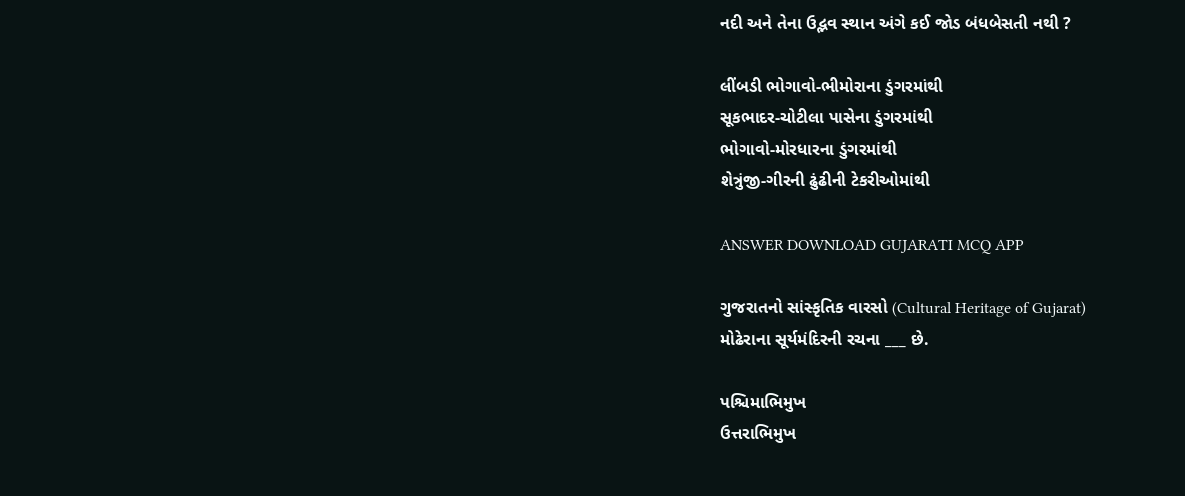નદી અને તેના ઉદ્ભવ સ્થાન અંગે કઈ જોડ બંધબેસતી નથી ?

લીંબડી ભોગાવો-ભીમોરાના ડુંગરમાંથી
સૂકભાદર-ચોટીલા પાસેના ડુંગરમાંથી
ભોગાવો-મોરધારના ડુંગરમાંથી
શેત્રુંજી-ગીરની ઢુંઢીની ટેકરીઓમાંથી

ANSWER DOWNLOAD GUJARATI MCQ APP

ગુજરાતનો સાંસ્કૃતિક વારસો (Cultural Heritage of Gujarat)
મોઢેરાના સૂર્યમંદિરની રચના ___ છે.

પશ્ચિમાભિમુખ
ઉત્તરાભિમુખ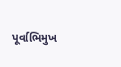પૂર્વાભિમુખ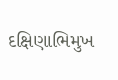દક્ષિણાભિમુખ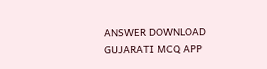ANSWER DOWNLOAD GUJARATI MCQ APP